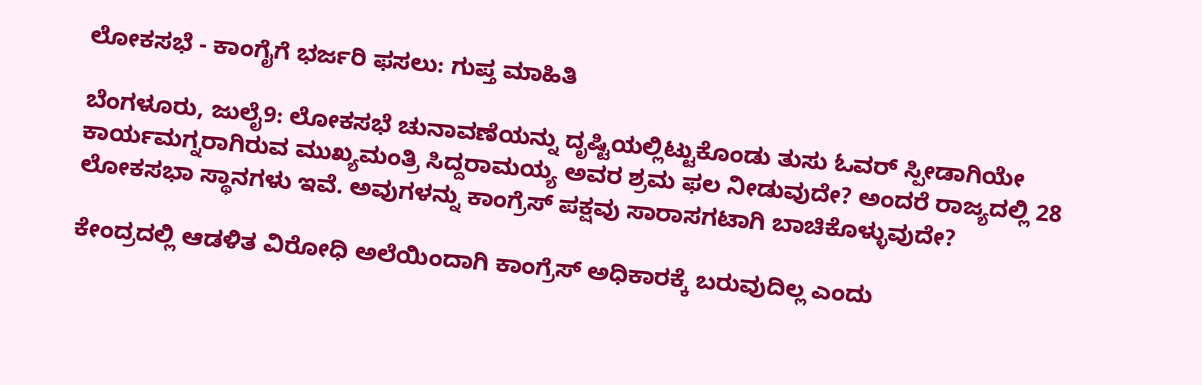ಲೋಕಸಭೆ - ಕಾಂಗೈಗೆ ಭರ್ಜರಿ ಫಸಲು: ಗುಪ್ತ ಮಾಹಿತಿ

ಬೆಂಗಳೂರು, ಜುಲೈ9: ಲೋಕಸಭೆ ಚುನಾವಣೆಯನ್ನು ದೃಷ್ಟಿಯಲ್ಲಿಟ್ಟುಕೊಂಡು ತುಸು ಓವರ್ ಸ್ಪೀಡಾಗಿಯೇ ಕಾರ್ಯಮಗ್ನರಾಗಿರುವ ಮುಖ್ಯಮಂತ್ರಿ ಸಿದ್ದರಾಮಯ್ಯ ಅವರ ಶ್ರಮ ಫಲ ನೀಡುವುದೇ? ಅಂದರೆ ರಾಜ್ಯದಲ್ಲಿ 28 ಲೋಕಸಭಾ ಸ್ಥಾನಗಳು ಇವೆ. ಅವುಗಳನ್ನು ಕಾಂಗ್ರೆಸ್ ಪಕ್ಷವು ಸಾರಾಸಗಟಾಗಿ ಬಾಚಿಕೊಳ್ಳುವುದೇ?

ಕೇಂದ್ರದಲ್ಲಿ ಆಡಳಿತ ವಿರೋಧಿ ಅಲೆಯಿಂದಾಗಿ ಕಾಂಗ್ರೆಸ್ ಅಧಿಕಾರಕ್ಕೆ ಬರುವುದಿಲ್ಲ ಎಂದು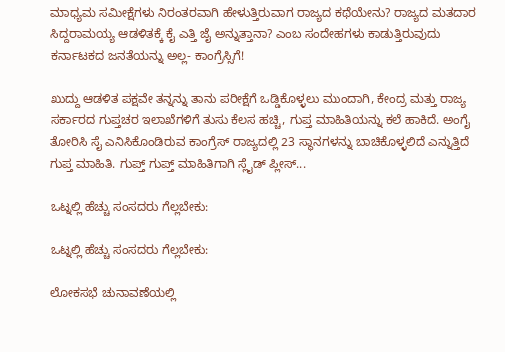ಮಾಧ್ಯಮ ಸಮೀಕ್ಷೆಗಳು ನಿರಂತರವಾಗಿ ಹೇಳುತ್ತಿರುವಾಗ ರಾಜ್ಯದ ಕಥೆಯೇನು? ರಾಜ್ಯದ ಮತದಾರ ಸಿದ್ದರಾಮಯ್ಯ ಆಡಳಿತಕ್ಕೆ ಕೈ ಎತ್ತಿ ಜೈ ಅನ್ನುತ್ತಾನಾ? ಎಂಬ ಸಂದೇಹಗಳು ಕಾಡುತ್ತಿರುವುದು ಕರ್ನಾಟಕದ ಜನತೆಯನ್ನು ಅಲ್ಲ- ಕಾಂಗ್ರೆಸ್ಸಿಗೆ!

ಖುದ್ದು ಆಡಳಿತ ಪಕ್ಷವೇ ತನ್ನನ್ನು ತಾನು ಪರೀಕ್ಷೆಗೆ ಒಡ್ಡಿಕೊಳ್ಳಲು ಮುಂದಾಗಿ, ಕೇಂದ್ರ ಮತ್ತು ರಾಜ್ಯ ಸರ್ಕಾರದ ಗುಪ್ತಚರ ಇಲಾಖೆಗಳಿಗೆ ತುಸು ಕೆಲಸ ಹಚ್ಚಿ, ಗುಪ್ತ ಮಾಹಿತಿಯನ್ನು ಕಲೆ ಹಾಕಿದೆ. ಅಂಗೈ ತೋರಿಸಿ ಸೈ ಎನಿಸಿಕೊಂಡಿರುವ ಕಾಂಗ್ರೆಸ್ ರಾಜ್ಯದಲ್ಲಿ 23 ಸ್ಥಾನಗಳನ್ನು ಬಾಚಿಕೊಳ್ಳಲಿದೆ ಎನ್ನುತ್ತಿದೆ ಗುಪ್ತ ಮಾಹಿತಿ. ಗುಪ್ತ್ ಗುಪ್ತ್ ಮಾಹಿತಿಗಾಗಿ ಸ್ಲೈಡ್ ಪ್ಲೀಸ್...

ಒಟ್ನಲ್ಲಿ ಹೆಚ್ಚು ಸಂಸದರು ಗೆಲ್ಲಬೇಕು:

ಒಟ್ನಲ್ಲಿ ಹೆಚ್ಚು ಸಂಸದರು ಗೆಲ್ಲಬೇಕು:

ಲೋಕಸಭೆ ಚುನಾವಣೆಯಲ್ಲಿ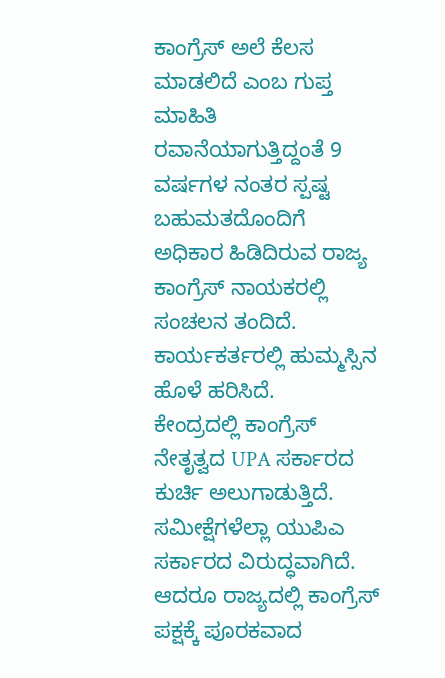ಕಾಂಗ್ರೆಸ್‌ ಅಲೆ ಕೆಲಸ ಮಾಡಲಿದೆ ಎಂಬ ಗುಪ್ತ ಮಾಹಿತಿ ರವಾನೆಯಾಗುತ್ತಿದ್ದಂತೆ 9 ವರ್ಷಗಳ ನಂತರ ಸ್ಪಷ್ಟ ಬಹುಮತದೊಂದಿಗೆ ಅಧಿಕಾರ ಹಿಡಿದಿರುವ ರಾಜ್ಯ ಕಾಂಗ್ರೆಸ್ ನಾಯಕರಲ್ಲಿ ಸಂಚಲನ ತಂದಿದೆ. ಕಾರ್ಯಕರ್ತರಲ್ಲಿ ಹುಮ್ಮಸ್ಸಿನ ಹೊಳೆ ಹರಿಸಿದೆ.
ಕೇಂದ್ರದಲ್ಲಿ ಕಾಂಗ್ರೆಸ್ ನೇತೃತ್ವದ UPA ಸರ್ಕಾರದ ಕುರ್ಚಿ ಅಲುಗಾಡುತ್ತಿದೆ. ಸಮೀಕ್ಷೆಗಳೆಲ್ಲಾ ಯುಪಿಎ ಸರ್ಕಾರದ ವಿರುದ್ಧವಾಗಿದೆ. ಆದರೂ ರಾಜ್ಯದಲ್ಲಿ ಕಾಂಗ್ರೆಸ್ ಪಕ್ಷಕ್ಕೆ ಪೂರಕವಾದ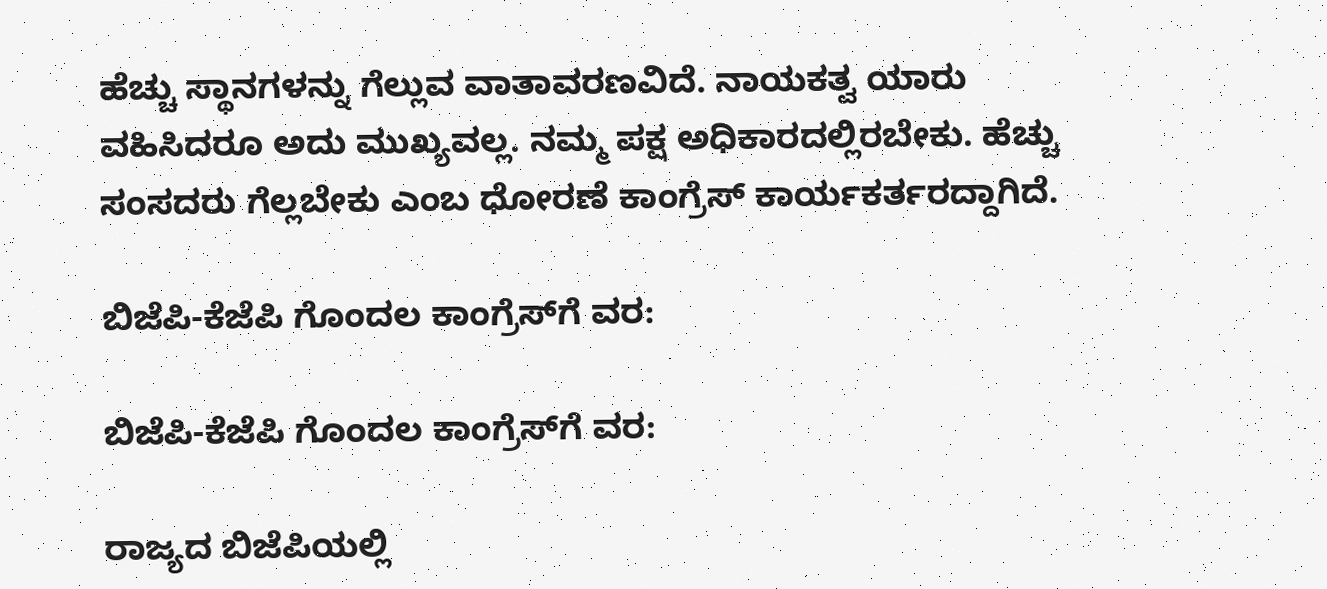ಹೆಚ್ಚು ಸ್ಥಾನಗಳನ್ನು ಗೆಲ್ಲುವ ವಾತಾವರಣವಿದೆ. ನಾಯಕತ್ವ ಯಾರು ವಹಿಸಿದರೂ ಅದು ಮುಖ್ಯವಲ್ಲ. ನಮ್ಮ ಪಕ್ಷ ಅಧಿಕಾರದಲ್ಲಿರಬೇಕು. ಹೆಚ್ಚು ಸಂಸದರು ಗೆಲ್ಲಬೇಕು ಎಂಬ ಧೋರಣೆ ಕಾಂಗ್ರೆಸ್ ಕಾರ್ಯಕರ್ತರದ್ದಾಗಿದೆ.

ಬಿಜೆಪಿ-ಕೆಜೆಪಿ ಗೊಂದಲ ಕಾಂಗ್ರೆಸ್‌ಗೆ ವರ:

ಬಿಜೆಪಿ-ಕೆಜೆಪಿ ಗೊಂದಲ ಕಾಂಗ್ರೆಸ್‌ಗೆ ವರ:

ರಾಜ್ಯದ ಬಿಜೆಪಿಯಲ್ಲಿ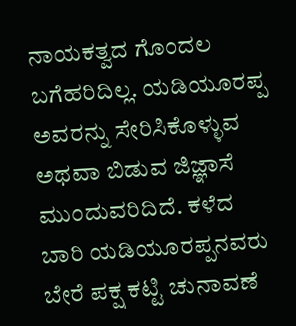ನಾಯಕತ್ವದ ಗೊಂದಲ ಬಗೆಹರಿದಿಲ್ಲ. ಯಡಿಯೂರಪ್ಪ ಅವರನ್ನು ಸೇರಿಸಿಕೊಳ್ಳುವ ಅಥವಾ ಬಿಡುವ ಜಿಜ್ಞಾಸೆ ಮುಂದುವರಿದಿದೆ. ಕಳೆದ ಬಾರಿ ಯಡಿಯೂರಪ್ಪನವರು ಬೇರೆ ಪಕ್ಷ ಕಟ್ಟಿ ಚುನಾವಣೆ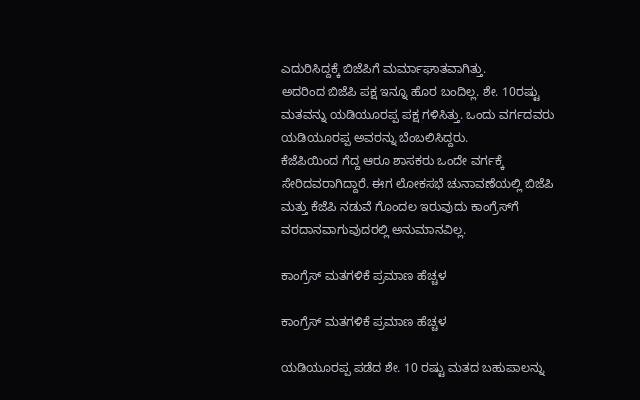ಎದುರಿಸಿದ್ದಕ್ಕೆ ಬಿಜೆಪಿಗೆ ಮರ್ಮಾಘಾತವಾಗಿತ್ತು.
ಅದರಿಂದ ಬಿಜೆಪಿ ಪಕ್ಷ ಇನ್ನೂ ಹೊರ ಬಂದಿಲ್ಲ. ಶೇ. 10ರಷ್ಟು ಮತವನ್ನು ಯಡಿಯೂರಪ್ಪ ಪಕ್ಷ ಗಳಿಸಿತ್ತು. ಒಂದು ವರ್ಗದವರು ಯಡಿಯೂರಪ್ಪ ಅವರನ್ನು ಬೆಂಬಲಿಸಿದ್ದರು.
ಕೆಜೆಪಿಯಿಂದ ಗೆದ್ದ ಆರೂ ಶಾಸಕರು ಒಂದೇ ವರ್ಗಕ್ಕೆ ಸೇರಿದವರಾಗಿದ್ದಾರೆ. ಈಗ ಲೋಕಸಭೆ ಚುನಾವಣೆಯಲ್ಲಿ ಬಿಜೆಪಿ ಮತ್ತು ಕೆಜೆಪಿ ನಡುವೆ ಗೊಂದಲ ಇರುವುದು ಕಾಂಗ್ರೆಸ್‌ಗೆ ವರದಾನವಾಗುವುದರಲ್ಲಿ ಅನುಮಾನವಿಲ್ಲ.

ಕಾಂಗ್ರೆಸ್ ಮತಗಳಿಕೆ ಪ್ರಮಾಣ ಹೆಚ್ಚಳ

ಕಾಂಗ್ರೆಸ್ ಮತಗಳಿಕೆ ಪ್ರಮಾಣ ಹೆಚ್ಚಳ

ಯಡಿಯೂರಪ್ಪ ಪಡೆದ ಶೇ. 10 ರಷ್ಟು ಮತದ ಬಹುಪಾಲನ್ನು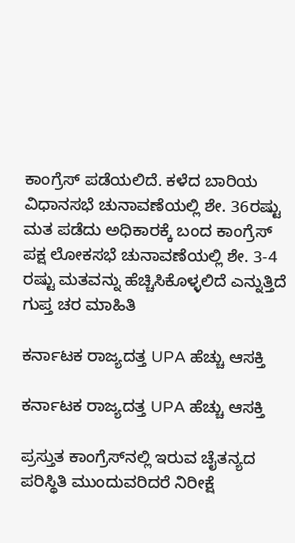ಕಾಂಗ್ರೆಸ್ ಪಡೆಯಲಿದೆ. ಕಳೆದ ಬಾರಿಯ ವಿಧಾನಸಭೆ ಚುನಾವಣೆಯಲ್ಲಿ ಶೇ. 36ರಷ್ಟು ಮತ ಪಡೆದು ಅಧಿಕಾರಕ್ಕೆ ಬಂದ ಕಾಂಗ್ರೆಸ್ ಪಕ್ಷ ಲೋಕಸಭೆ ಚುನಾವಣೆಯಲ್ಲಿ ಶೇ. 3-4 ರಷ್ಟು ಮತವನ್ನು ಹೆಚ್ಚಿಸಿಕೊಳ್ಳಲಿದೆ ಎನ್ನುತ್ತಿದೆ ಗುಪ್ತ ಚರ ಮಾಹಿತಿ

ಕರ್ನಾಟಕ ರಾಜ್ಯದತ್ತ UPA ಹೆಚ್ಚು ಆಸಕ್ತಿ

ಕರ್ನಾಟಕ ರಾಜ್ಯದತ್ತ UPA ಹೆಚ್ಚು ಆಸಕ್ತಿ

ಪ್ರಸ್ತುತ ಕಾಂಗ್ರೆಸ್‌ನಲ್ಲಿ ಇರುವ ಚೈತನ್ಯದ ಪರಿಸ್ಥಿತಿ ಮುಂದುವರಿದರೆ ನಿರೀಕ್ಷೆ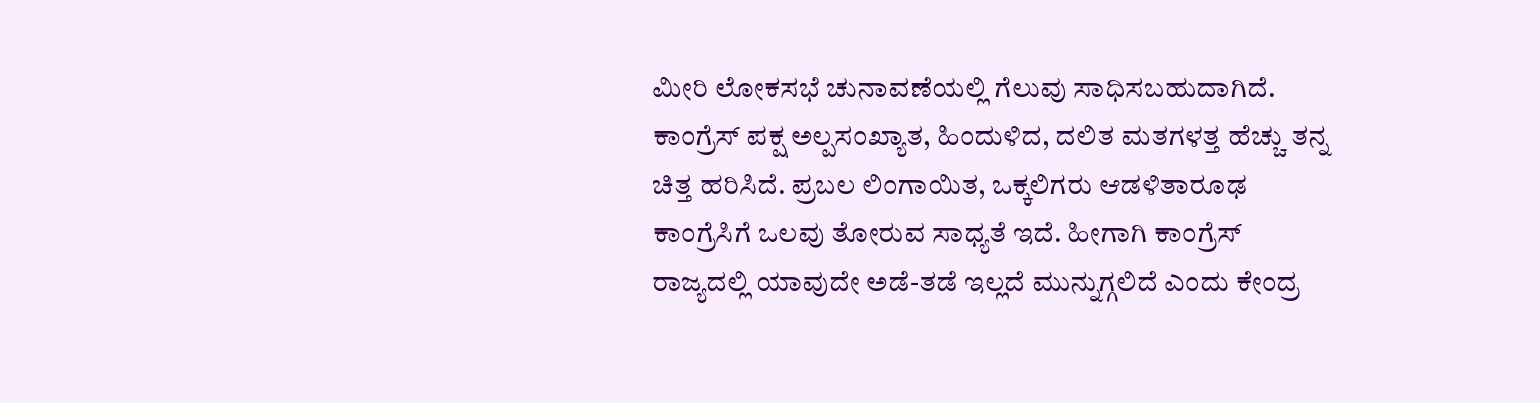ಮೀರಿ ಲೋಕಸಭೆ ಚುನಾವಣೆಯಲ್ಲಿ ಗೆಲುವು ಸಾಧಿಸಬಹುದಾಗಿದೆ. ಕಾಂಗ್ರೆಸ್ ಪಕ್ಷ ಅಲ್ಪಸಂಖ್ಯಾತ, ಹಿಂದುಳಿದ, ದಲಿತ ಮತಗಳತ್ತ ಹೆಚ್ಚು ತನ್ನ ಚಿತ್ತ ಹರಿಸಿದೆ. ಪ್ರಬಲ ಲಿಂಗಾಯಿತ, ಒಕ್ಕಲಿಗರು ಆಡಳಿತಾರೂಢ ಕಾಂಗ್ರೆಸಿಗೆ ಒಲವು ತೋರುವ ಸಾಧ್ಯತೆ ಇದೆ. ಹೀಗಾಗಿ ಕಾಂಗ್ರೆಸ್ ರಾಜ್ಯದಲ್ಲಿ ಯಾವುದೇ ಅಡೆ-ತಡೆ ಇಲ್ಲದೆ ಮುನ್ನುಗ್ಗಲಿದೆ ಎಂದು ಕೇಂದ್ರ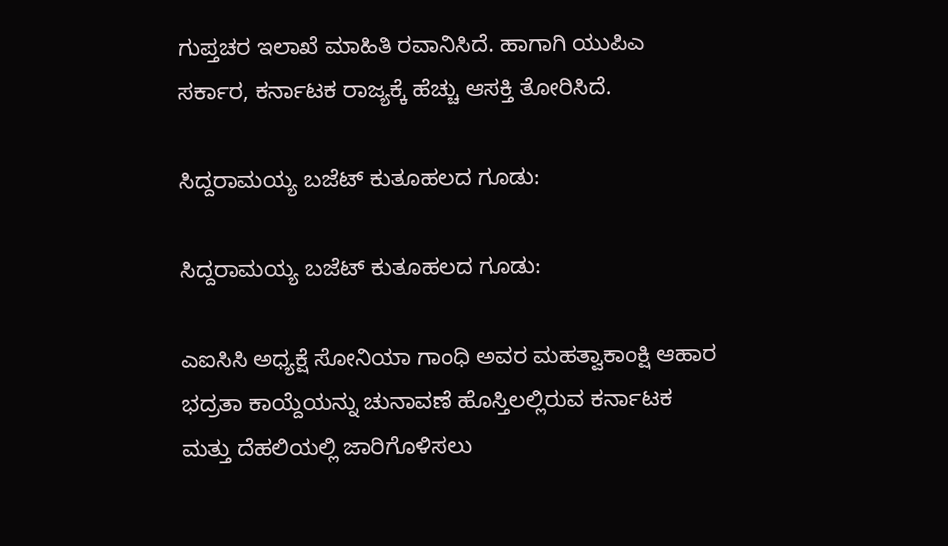ಗುಪ್ತಚರ ಇಲಾಖೆ ಮಾಹಿತಿ ರವಾನಿಸಿದೆ. ಹಾಗಾಗಿ ಯುಪಿಎ ಸರ್ಕಾರ, ಕರ್ನಾಟಕ ರಾಜ್ಯಕ್ಕೆ ಹೆಚ್ಚು ಆಸಕ್ತಿ ತೋರಿಸಿದೆ.

ಸಿದ್ದರಾಮಯ್ಯ ಬಜೆಟ್ ಕುತೂಹಲದ ಗೂಡು:

ಸಿದ್ದರಾಮಯ್ಯ ಬಜೆಟ್ ಕುತೂಹಲದ ಗೂಡು:

ಎಐಸಿಸಿ ಅಧ್ಯಕ್ಷೆ ಸೋನಿಯಾ ಗಾಂಧಿ ಅವರ ಮಹತ್ವಾಕಾಂಕ್ಷಿ ಆಹಾರ ಭದ್ರತಾ ಕಾಯ್ದೆಯನ್ನು ಚುನಾವಣೆ ಹೊಸ್ತಿಲಲ್ಲಿರುವ ಕರ್ನಾಟಕ ಮತ್ತು ದೆಹಲಿಯಲ್ಲಿ ಜಾರಿಗೊಳಿಸಲು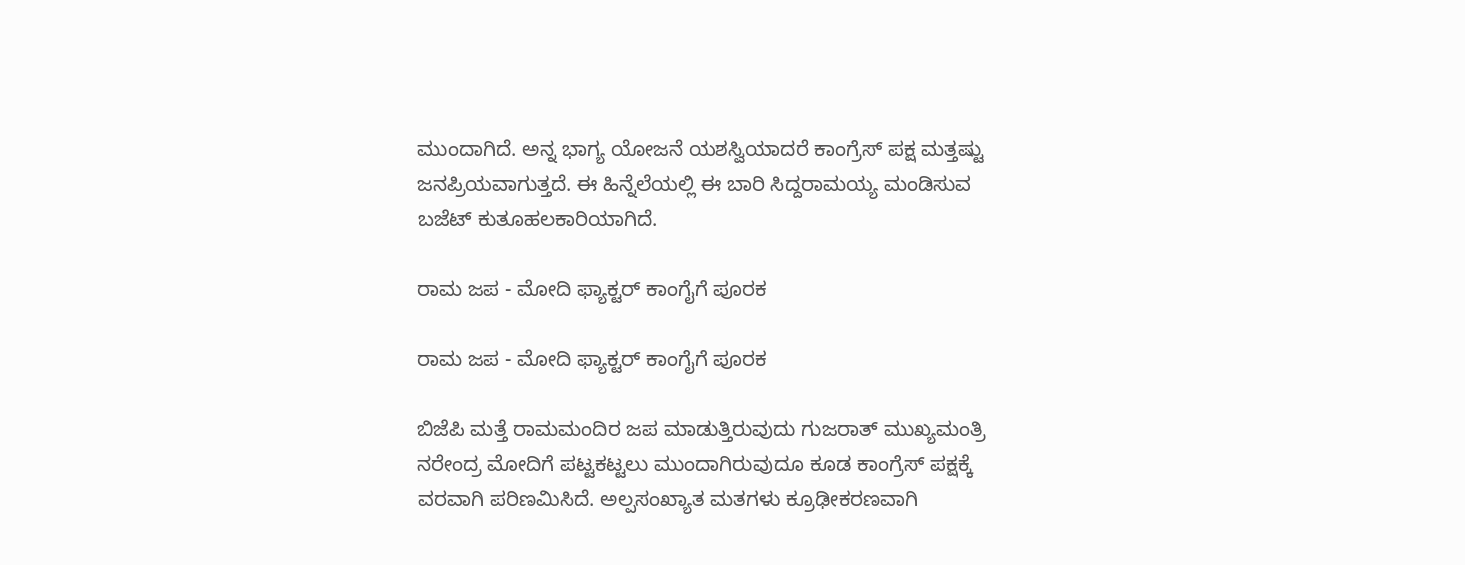ಮುಂದಾಗಿದೆ. ಅನ್ನ ಭಾಗ್ಯ ಯೋಜನೆ ಯಶಸ್ವಿಯಾದರೆ ಕಾಂಗ್ರೆಸ್ ಪಕ್ಷ ಮತ್ತಷ್ಟು ಜನಪ್ರಿಯವಾಗುತ್ತದೆ. ಈ ಹಿನ್ನೆಲೆಯಲ್ಲಿ ಈ ಬಾರಿ ಸಿದ್ದರಾಮಯ್ಯ ಮಂಡಿಸುವ ಬಜೆಟ್ ಕುತೂಹಲಕಾರಿಯಾಗಿದೆ.

ರಾಮ ಜಪ - ಮೋದಿ ಫ್ಯಾಕ್ಟರ್ ಕಾಂಗೈಗೆ ಪೂರಕ

ರಾಮ ಜಪ - ಮೋದಿ ಫ್ಯಾಕ್ಟರ್ ಕಾಂಗೈಗೆ ಪೂರಕ

ಬಿಜೆಪಿ ಮತ್ತೆ ರಾಮಮಂದಿರ ಜಪ ಮಾಡುತ್ತಿರುವುದು ಗುಜರಾತ್ ಮುಖ್ಯಮಂತ್ರಿ ನರೇಂದ್ರ ಮೋದಿಗೆ ಪಟ್ಟಕಟ್ಟಲು ಮುಂದಾಗಿರುವುದೂ ಕೂಡ ಕಾಂಗ್ರೆಸ್ ಪಕ್ಷಕ್ಕೆ ವರವಾಗಿ ಪರಿಣಮಿಸಿದೆ. ಅಲ್ಪಸಂಖ್ಯಾತ ಮತಗಳು ಕ್ರೂಢೀಕರಣವಾಗಿ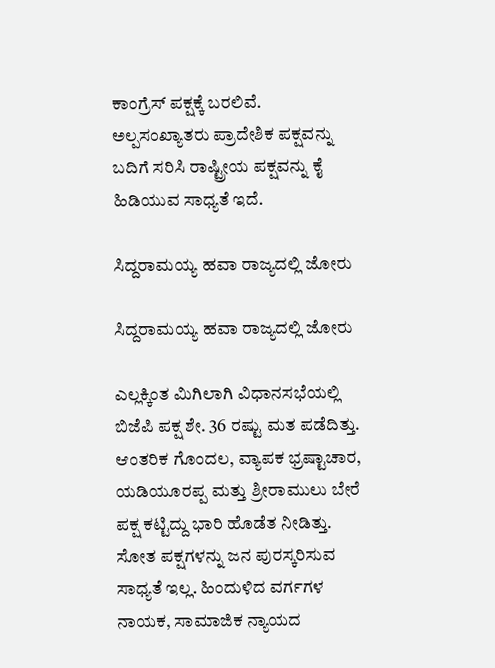ಕಾಂಗ್ರೆಸ್ ಪಕ್ಷಕ್ಕೆ ಬರಲಿವೆ. ಅಲ್ಪಸಂಖ್ಯಾತರು ಪ್ರಾದೇಶಿಕ ಪಕ್ಷವನ್ನು ಬದಿಗೆ ಸರಿಸಿ ರಾಷ್ಟ್ರೀಯ ಪಕ್ಷವನ್ನು ಕೈ ಹಿಡಿಯುವ ಸಾಧ್ಯತೆ ಇದೆ.

ಸಿದ್ದರಾಮಯ್ಯ ಹವಾ ರಾಜ್ಯದಲ್ಲಿ ಜೋರು

ಸಿದ್ದರಾಮಯ್ಯ ಹವಾ ರಾಜ್ಯದಲ್ಲಿ ಜೋರು

ಎಲ್ಲಕ್ಕಿಂತ ಮಿಗಿಲಾಗಿ ವಿಧಾನಸಭೆಯಲ್ಲಿ ಬಿಜೆಪಿ ಪಕ್ಷ ಶೇ. 36 ರಷ್ಟು ಮತ ಪಡೆದಿತ್ತು. ಆಂತರಿಕ ಗೊಂದಲ, ವ್ಯಾಪಕ ಭ್ರಷ್ಟಾಚಾರ, ಯಡಿಯೂರಪ್ಪ ಮತ್ತು ಶ್ರೀರಾಮುಲು ಬೇರೆ ಪಕ್ಷ ಕಟ್ಟಿದ್ದು ಭಾರಿ ಹೊಡೆತ ನೀಡಿತ್ತು. ಸೋತ ಪಕ್ಷಗಳನ್ನು ಜನ ಪುರಸ್ಕರಿಸುವ ಸಾಧ್ಯತೆ ಇಲ್ಲ. ಹಿಂದುಳಿದ ವರ್ಗಗಳ ನಾಯಕ, ಸಾಮಾಜಿಕ ನ್ಯಾಯದ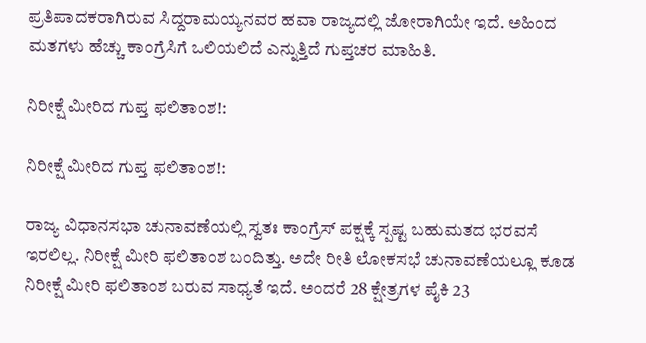ಪ್ರತಿಪಾದಕರಾಗಿರುವ ಸಿದ್ದರಾಮಯ್ಯನವರ ಹವಾ ರಾಜ್ಯದಲ್ಲಿ ಜೋರಾಗಿಯೇ ಇದೆ. ಅಹಿಂದ ಮತಗಳು ಹೆಚ್ಚು ಕಾಂಗ್ರೆಸಿಗೆ ಒಲಿಯಲಿದೆ ಎನ್ನುತ್ತಿದೆ ಗುಪ್ತಚರ ಮಾಹಿತಿ.

ನಿರೀಕ್ಷೆ ಮೀರಿದ ಗುಪ್ತ ಫಲಿತಾಂಶ!:

ನಿರೀಕ್ಷೆ ಮೀರಿದ ಗುಪ್ತ ಫಲಿತಾಂಶ!:

ರಾಜ್ಯ ವಿಧಾನಸಭಾ ಚುನಾವಣೆಯಲ್ಲಿ ಸ್ವತಃ ಕಾಂಗ್ರೆಸ್ ಪಕ್ಷಕ್ಕೆ ಸ್ಪಷ್ಟ ಬಹುಮತದ ಭರವಸೆ ಇರಲಿಲ್ಲ. ನಿರೀಕ್ಷೆ ಮೀರಿ ಫಲಿತಾಂಶ ಬಂದಿತ್ತು. ಅದೇ ರೀತಿ ಲೋಕಸಭೆ ಚುನಾವಣೆಯಲ್ಲೂ ಕೂಡ ನಿರೀಕ್ಷೆ ಮೀರಿ ಫಲಿತಾಂಶ ಬರುವ ಸಾಧ್ಯತೆ ಇದೆ. ಅಂದರೆ 28 ಕ್ಷೇತ್ರಗಳ ಪೈಕಿ 23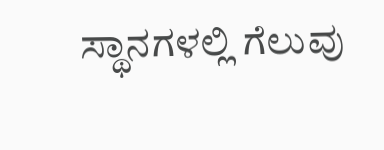ಸ್ಥಾನಗಳಲ್ಲಿ ಗೆಲುವು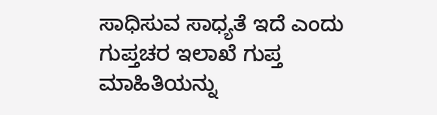ಸಾಧಿಸುವ ಸಾಧ್ಯತೆ ಇದೆ ಎಂದು ಗುಪ್ತಚರ ಇಲಾಖೆ ಗುಪ್ತ ಮಾಹಿತಿಯನ್ನು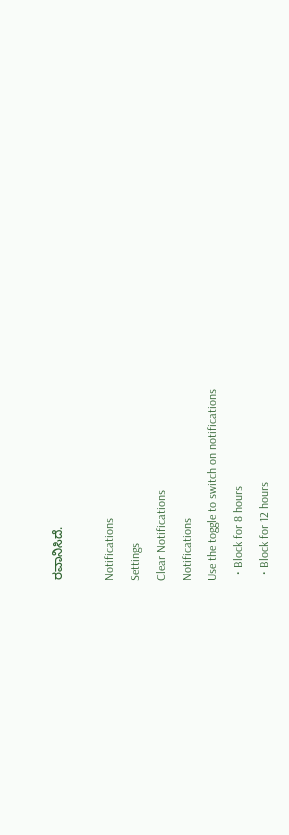ರವಾನಿಸಿದೆ.

Notifications
Settings
Clear Notifications
Notifications
Use the toggle to switch on notifications
  • Block for 8 hours
  • Block for 12 hours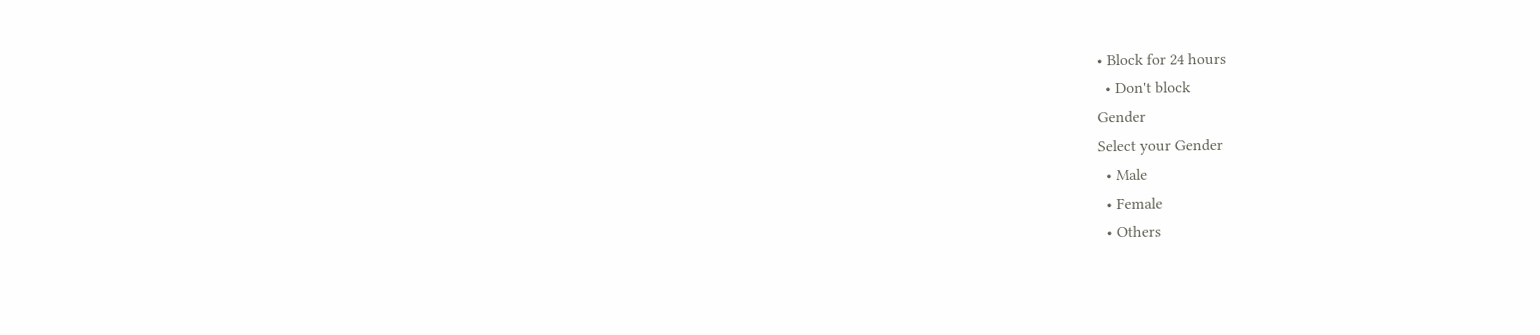• Block for 24 hours
  • Don't block
Gender
Select your Gender
  • Male
  • Female
  • Others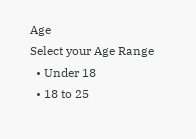Age
Select your Age Range
  • Under 18
  • 18 to 25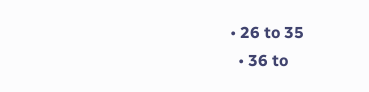• 26 to 35
  • 36 to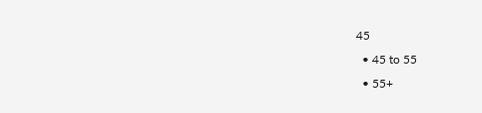45
  • 45 to 55
  • 55+